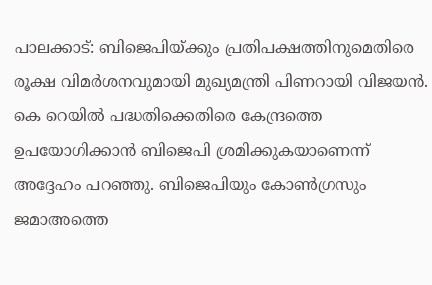പാലക്കാട്: ബിജെപിയ്ക്കും പ്രതിപക്ഷത്തിനുമെതിരെ രൂക്ഷ വിമർശനവുമായി മുഖ്യമന്ത്രി പിണറായി വിജയൻ. കെ റെയിൽ പദ്ധതിക്കെതിരെ കേന്ദ്രത്തെ ഉപയോഗിക്കാൻ ബിജെപി ശ്രമിക്കുകയാണെന്ന് അദ്ദേഹം പറഞ്ഞു. ബിജെപിയും കോൺഗ്രസും ജമാഅത്തെ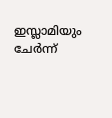ഇസ്ലാമിയും ചേർന്ന്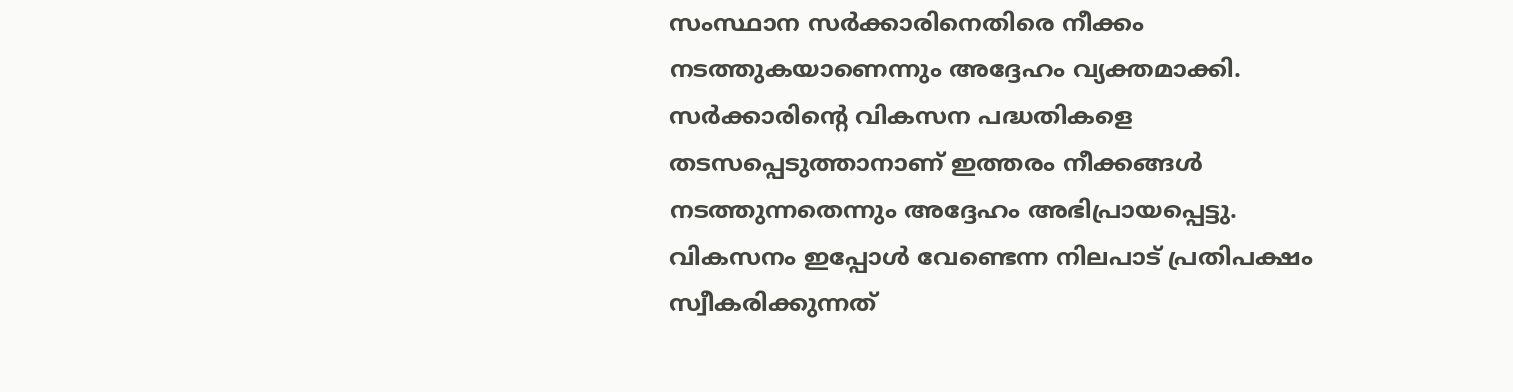സംസ്ഥാന സർക്കാരിനെതിരെ നീക്കം നടത്തുകയാണെന്നും അദ്ദേഹം വ്യക്തമാക്കി. സർക്കാരിന്റെ വികസന പദ്ധതികളെ തടസപ്പെടുത്താനാണ് ഇത്തരം നീക്കങ്ങൾ നടത്തുന്നതെന്നും അദ്ദേഹം അഭിപ്രായപ്പെട്ടു.
വികസനം ഇപ്പോൾ വേണ്ടെന്ന നിലപാട് പ്രതിപക്ഷം സ്വീകരിക്കുന്നത്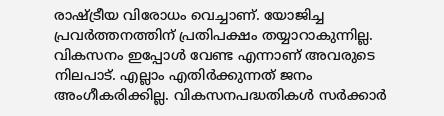രാഷ്ട്രീയ വിരോധം വെച്ചാണ്. യോജിച്ച പ്രവർത്തനത്തിന് പ്രതിപക്ഷം തയ്യാറാകുന്നില്ല. വികസനം ഇപ്പോൾ വേണ്ട എന്നാണ് അവരുടെ നിലപാട്. എല്ലാം എതിർക്കുന്നത് ജനം അംഗീകരിക്കില്ല. വികസനപദ്ധതികൾ സർക്കാർ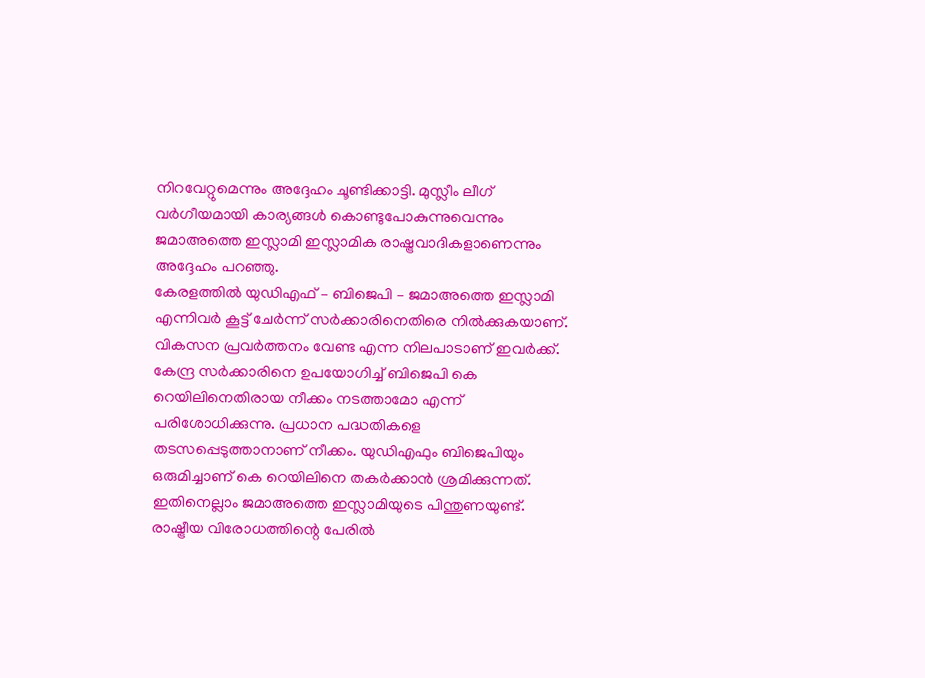നിറവേറ്റുമെന്നും അദ്ദേഹം ചൂണ്ടിക്കാട്ടി. മുസ്ലീം ലീഗ് വർഗീയമായി കാര്യങ്ങൾ കൊണ്ടുപോകുന്നുവെന്നും ജമാഅത്തെ ഇസ്ലാമി ഇസ്ലാമിക രാഷ്ട്രവാദികളാണെന്നും അദ്ദേഹം പറഞ്ഞു.
കേരളത്തിൽ യുഡിഎഫ് – ബിജെപി – ജമാഅത്തെ ഇസ്ലാമി എന്നിവർ കൂട്ട് ചേർന്ന് സർക്കാരിനെതിരെ നിൽക്കുകയാണ്. വികസന പ്രവർത്തനം വേണ്ട എന്ന നിലപാടാണ് ഇവർക്ക്. കേന്ദ്ര സർക്കാരിനെ ഉപയോഗിച്ച് ബിജെപി കെ റെയിലിനെതിരായ നീക്കം നടത്താമോ എന്ന് പരിശോധിക്കുന്നു. പ്രധാന പദ്ധതികളെ തടസപ്പെടുത്താനാണ് നീക്കം. യുഡിഎഫും ബിജെപിയും ഒരുമിച്ചാണ് കെ റെയിലിനെ തകർക്കാൻ ശ്രമിക്കുന്നത്. ഇതിനെല്ലാം ജമാഅത്തെ ഇസ്ലാമിയുടെ പിന്തുണയുണ്ട്. രാഷ്ട്രീയ വിരോധത്തിന്റെ പേരിൽ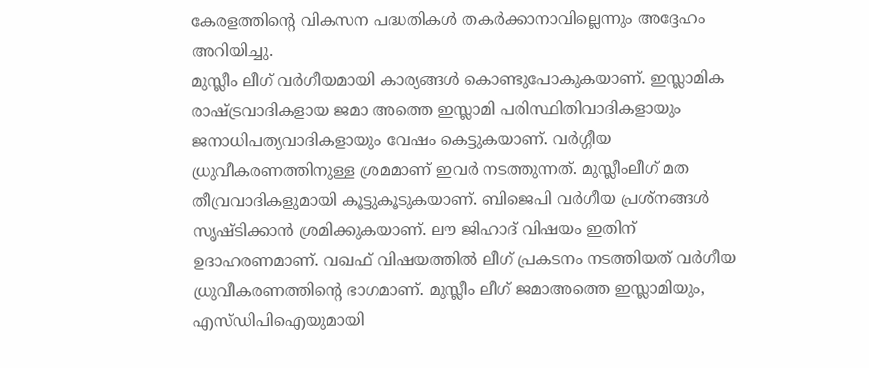കേരളത്തിന്റെ വികസന പദ്ധതികൾ തകർക്കാനാവില്ലെന്നും അദ്ദേഹം അറിയിച്ചു.
മുസ്ലീം ലീഗ് വർഗീയമായി കാര്യങ്ങൾ കൊണ്ടുപോകുകയാണ്. ഇസ്ലാമിക രാഷ്ട്രവാദികളായ ജമാ അത്തെ ഇസ്ലാമി പരിസ്ഥിതിവാദികളായും ജനാധിപത്യവാദികളായും വേഷം കെട്ടുകയാണ്. വർഗ്ഗീയ ധ്രുവീകരണത്തിനുള്ള ശ്രമമാണ് ഇവർ നടത്തുന്നത്. മുസ്ലീംലീഗ് മത തീവ്രവാദികളുമായി കൂട്ടുകൂടുകയാണ്. ബിജെപി വർഗീയ പ്രശ്നങ്ങൾ സൃഷ്ടിക്കാൻ ശ്രമിക്കുകയാണ്. ലൗ ജിഹാദ് വിഷയം ഇതിന് ഉദാഹരണമാണ്. വഖഫ് വിഷയത്തിൽ ലീഗ് പ്രകടനം നടത്തിയത് വർഗീയ ധ്രുവീകരണത്തിന്റെ ഭാഗമാണ്. മുസ്ലീം ലീഗ് ജമാഅത്തെ ഇസ്ലാമിയും, എസ്ഡിപിഐയുമായി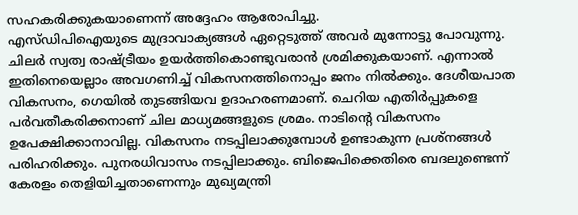സഹകരിക്കുകയാണെന്ന് അദ്ദേഹം ആരോപിച്ചു.
എസ്ഡിപിഐയുടെ മുദ്രാവാക്യങ്ങൾ ഏറ്റെടുത്ത് അവർ മുന്നോട്ടു പോവുന്നു. ചിലർ സ്വത്വ രാഷ്ട്രീയം ഉയർത്തികൊണ്ടുവരാൻ ശ്രമിക്കുകയാണ്. എന്നാൽ ഇതിനെയെല്ലാം അവഗണിച്ച് വികസനത്തിനൊപ്പം ജനം നിൽക്കും. ദേശീയപാത വികസനം, ഗെയിൽ തുടങ്ങിയവ ഉദാഹരണമാണ്. ചെറിയ എതിർപ്പുകളെ പർവതീകരിക്കനാണ് ചില മാധ്യമങ്ങളുടെ ശ്രമം. നാടിന്റെ വികസനം ഉപേക്ഷിക്കാനാവില്ല. വികസനം നടപ്പിലാക്കുമ്പോൾ ഉണ്ടാകുന്ന പ്രശ്നങ്ങൾ പരിഹരിക്കും. പുനരധിവാസം നടപ്പിലാക്കും. ബിജെപിക്കെതിരെ ബദലുണ്ടെന്ന് കേരളം തെളിയിച്ചതാണെന്നും മുഖ്യമന്ത്രി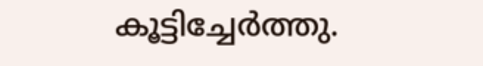കൂട്ടിച്ചേർത്തു.